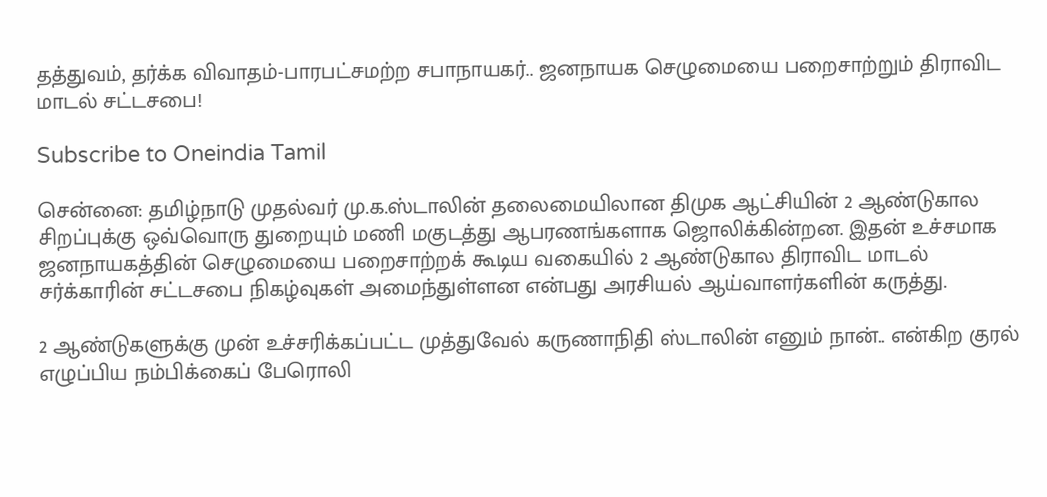தத்துவம், தர்க்க விவாதம்-பாரபட்சமற்ற சபாநாயகர்.. ஜனநாயக செழுமையை பறைசாற்றும் திராவிட மாடல் சட்டசபை!

Subscribe to Oneindia Tamil

சென்னை: தமிழ்நாடு முதல்வர் மு.க.ஸ்டாலின் தலைமையிலான திமுக ஆட்சியின் 2 ஆண்டுகால சிறப்புக்கு ஒவ்வொரு துறையும் மணி மகுடத்து ஆபரணங்களாக ஜொலிக்கின்றன. இதன் உச்சமாக ஜனநாயகத்தின் செழுமையை பறைசாற்றக் கூடிய வகையில் 2 ஆண்டுகால திராவிட மாடல் சர்க்காரின் சட்டசபை நிகழ்வுகள் அமைந்துள்ளன என்பது அரசியல் ஆய்வாளர்களின் கருத்து.

2 ஆண்டுகளுக்கு முன் உச்சரிக்கப்பட்ட முத்துவேல் கருணாநிதி ஸ்டாலின் எனும் நான்.. என்கிற குரல் எழுப்பிய நம்பிக்கைப் பேரொலி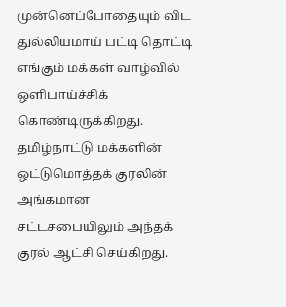முன்னெப்போதையும் விட துல்லியமாய் பட்டி தொட்டி எங்கும் மக்கள் வாழ்வில் ஒளிபாய்ச்சிக் கொண்டிருக்கிறது. தமிழ்நாட்டு மக்களின் ஒட்டுமொத்தக் குரலின் அங்கமான சட்டசபையிலும் அந்தக் குரல் ஆட்சி செய்கிறது.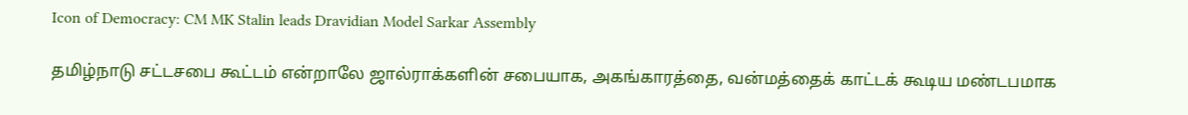Icon of Democracy: CM MK Stalin leads Dravidian Model Sarkar Assembly

தமிழ்நாடு சட்டசபை கூட்டம் என்றாலே ஜால்ராக்களின் சபையாக, அகங்காரத்தை, வன்மத்தைக் காட்டக் கூடிய மண்டபமாக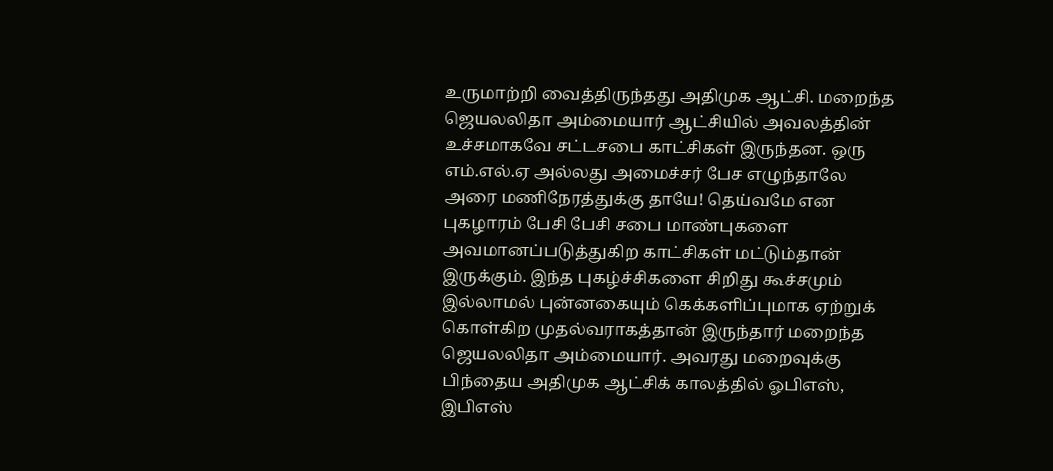உருமாற்றி வைத்திருந்தது அதிமுக ஆட்சி. மறைந்த ஜெயலலிதா அம்மையார் ஆட்சியில் அவலத்தின் உச்சமாகவே சட்டசபை காட்சிகள் இருந்தன. ஒரு எம்.எல்.ஏ அல்லது அமைச்சர் பேச எழுந்தாலே அரை மணிநேரத்துக்கு தாயே! தெய்வமே என புகழாரம் பேசி பேசி சபை மாண்புகளை அவமானப்படுத்துகிற காட்சிகள் மட்டும்தான் இருக்கும். இந்த புகழ்ச்சிகளை சிறிது கூச்சமும் இல்லாமல் புன்னகையும் கெக்களிப்புமாக ஏற்றுக் கொள்கிற முதல்வராகத்தான் இருந்தார் மறைந்த ஜெயலலிதா அம்மையார். அவரது மறைவுக்கு பிந்தைய அதிமுக ஆட்சிக் காலத்தில் ஓபிஎஸ், இபிஎஸ்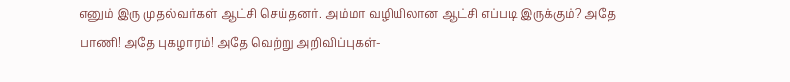எனும் இரு முதல்வர்கள் ஆட்சி செய்தனர். அம்மா வழியிலான ஆட்சி எப்படி இருக்கும்? அதே பாணி! அதே புகழாரம்! அதே வெற்று அறிவிப்புகள்-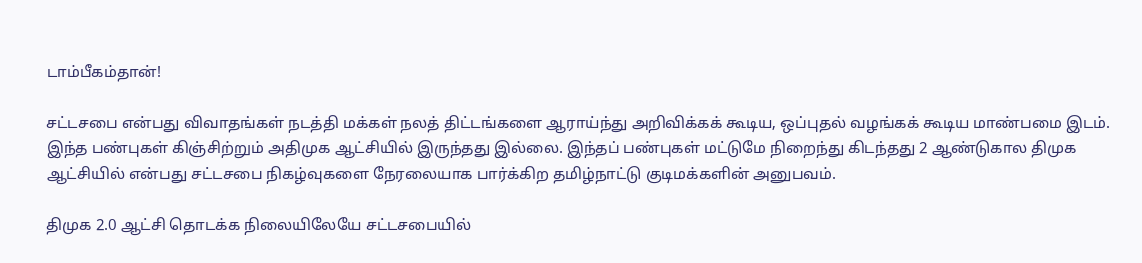டாம்பீகம்தான்!

சட்டசபை என்பது விவாதங்கள் நடத்தி மக்கள் நலத் திட்டங்களை ஆராய்ந்து அறிவிக்கக் கூடிய, ஒப்புதல் வழங்கக் கூடிய மாண்பமை இடம். இந்த பண்புகள் கிஞ்சிற்றும் அதிமுக ஆட்சியில் இருந்தது இல்லை. இந்தப் பண்புகள் மட்டுமே நிறைந்து கிடந்தது 2 ஆண்டுகால திமுக ஆட்சியில் என்பது சட்டசபை நிகழ்வுகளை நேரலையாக பார்க்கிற தமிழ்நாட்டு குடிமக்களின் அனுபவம்.

திமுக 2.0 ஆட்சி தொடக்க நிலையிலேயே சட்டசபையில்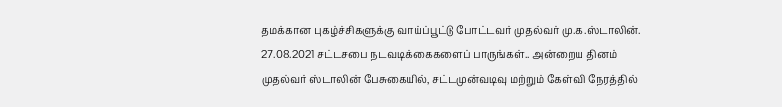தமக்கான புகழ்ச்சிகளுக்கு வாய்ப்பூட்டு போட்டவர் முதல்வர் மு.க.ஸ்டாலின். 27.08.2021 சட்டசபை நடவடிக்கைகளைப் பாருங்கள்.. அன்றைய தினம் முதல்வர் ஸ்டாலின் பேசுகையில், சட்டமுன்வடிவு மற்றும் கேள்வி நேரத்தில்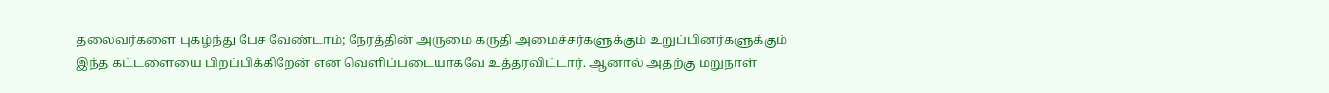தலைவர்களை புகழ்ந்து பேச வேண்டாம்; நேரத்தின் அருமை கருதி அமைச்சர்களுக்கும் உறுப்பினர்களுக்கும் இந்த கட்டளையை பிறப்பிக்கிறேன் என வெளிப்படையாகவே உத்தரவிட்டார். ஆனால் அதற்கு மறுநாள்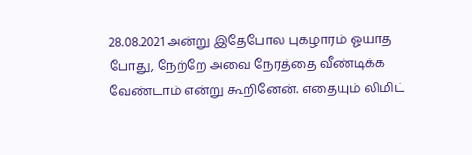28.08.2021 அன்று இதேபோல புகழாரம் ஓயாத போது, நேற்றே அவை நேரத்தை வீண்டிக்க வேண்டாம் என்று கூறினேன். எதையும் லிமிட்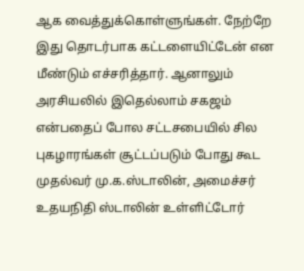ஆக வைத்துக்கொள்ளுங்கள். நேற்றே இது தொடர்பாக கட்டளையிட்டேன் என மீண்டும் எச்சரித்தார். ஆனாலும் அரசியலில் இதெல்லாம் சகஜம் என்பதைப் போல சட்டசபையில் சில புகழாரங்கள் சூட்டப்படும் போது கூட முதல்வர் மு.க.ஸ்டாலின், அமைச்சர் உதயநிதி ஸ்டாலின் உள்ளிட்டோர்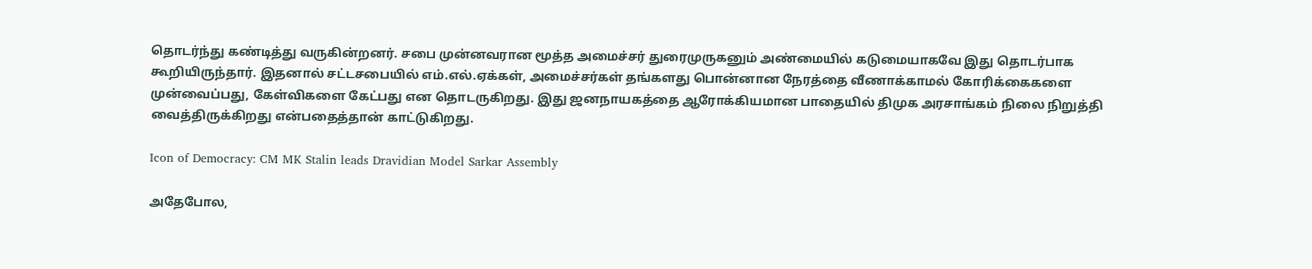தொடர்ந்து கண்டித்து வருகின்றனர். சபை முன்னவரான மூத்த அமைச்சர் துரைமுருகனும் அண்மையில் கடுமையாகவே இது தொடர்பாக கூறியிருந்தார். இதனால் சட்டசபையில் எம்.எல்.ஏக்கள், அமைச்சர்கள் தங்களது பொன்னான நேரத்தை வீணாக்காமல் கோரிக்கைகளை முன்வைப்பது, கேள்விகளை கேட்பது என தொடருகிறது. இது ஜனநாயகத்தை ஆரோக்கியமான பாதையில் திமுக அரசாங்கம் நிலை நிறுத்தி வைத்திருக்கிறது என்பதைத்தான் காட்டுகிறது.

Icon of Democracy: CM MK Stalin leads Dravidian Model Sarkar Assembly

அதேபோல,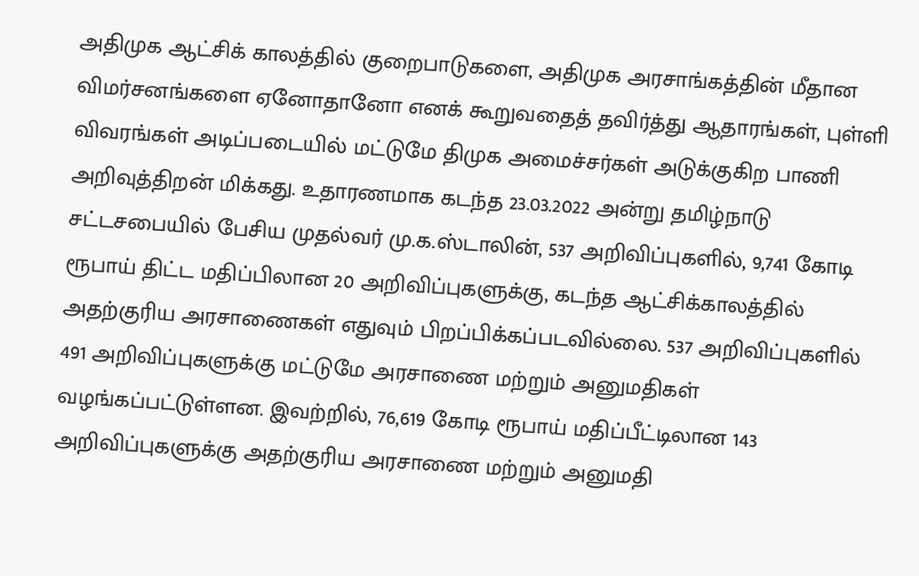அதிமுக ஆட்சிக் காலத்தில் குறைபாடுகளை, அதிமுக அரசாங்கத்தின் மீதான விமர்சனங்களை ஏனோதானோ எனக் கூறுவதைத் தவிர்த்து ஆதாரங்கள், புள்ளி விவரங்கள் அடிப்படையில் மட்டுமே திமுக அமைச்சர்கள் அடுக்குகிற பாணி அறிவுத்திறன் மிக்கது. உதாரணமாக கடந்த 23.03.2022 அன்று தமிழ்நாடு சட்டசபையில் பேசிய முதல்வர் மு.க.ஸ்டாலின், 537 அறிவிப்புகளில், 9,741 கோடி ரூபாய் திட்ட மதிப்பிலான 20 அறிவிப்புகளுக்கு, கடந்த ஆட்சிக்காலத்தில் அதற்குரிய அரசாணைகள் எதுவும் பிறப்பிக்கப்படவில்லை. 537 அறிவிப்புகளில் 491 அறிவிப்புகளுக்கு மட்டுமே அரசாணை மற்றும் அனுமதிகள் வழங்கப்பட்டுள்ளன. இவற்றில், 76,619 கோடி ரூபாய் மதிப்பீட்டிலான 143 அறிவிப்புகளுக்கு அதற்குரிய அரசாணை மற்றும் அனுமதி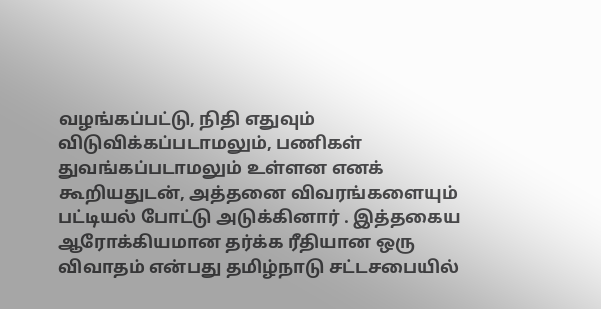வழங்கப்பட்டு, நிதி எதுவும் விடுவிக்கப்படாமலும், பணிகள் துவங்கப்படாமலும் உள்ளன எனக் கூறியதுடன், அத்தனை விவரங்களையும் பட்டியல் போட்டு அடுக்கினார் . இத்தகைய ஆரோக்கியமான தர்க்க ரீதியான ஒரு விவாதம் என்பது தமிழ்நாடு சட்டசபையில்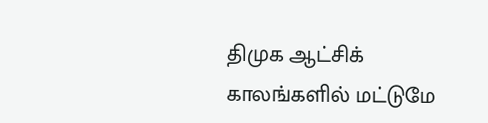திமுக ஆட்சிக் காலங்களில் மட்டுமே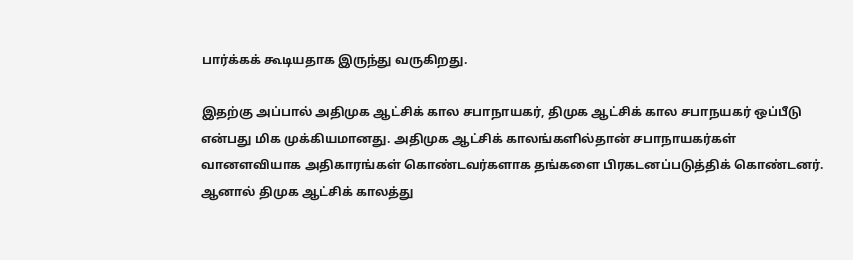பார்க்கக் கூடியதாக இருந்து வருகிறது.

இதற்கு அப்பால் அதிமுக ஆட்சிக் கால சபாநாயகர், திமுக ஆட்சிக் கால சபாநயகர் ஒப்பீடு என்பது மிக முக்கியமானது. அதிமுக ஆட்சிக் காலங்களில்தான் சபாநாயகர்கள் வானளவியாக அதிகாரங்கள் கொண்டவர்களாக தங்களை பிரகடனப்படுத்திக் கொண்டனர். ஆனால் திமுக ஆட்சிக் காலத்து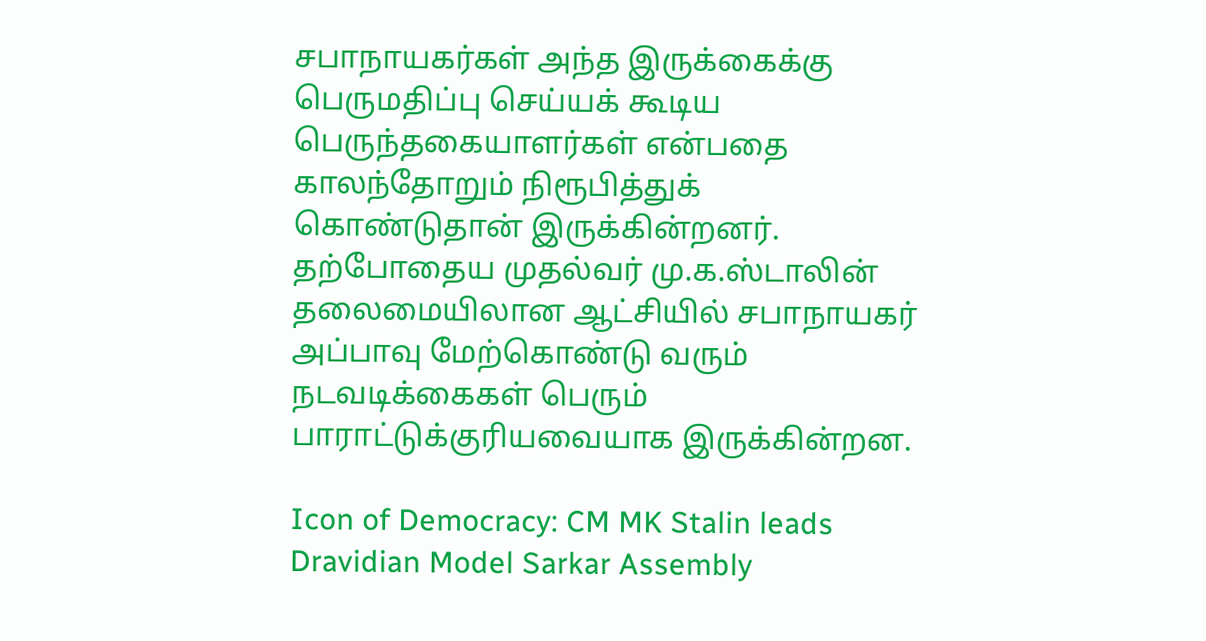சபாநாயகர்கள் அந்த இருக்கைக்கு பெருமதிப்பு செய்யக் கூடிய பெருந்தகையாளர்கள் என்பதை காலந்தோறும் நிரூபித்துக் கொண்டுதான் இருக்கின்றனர். தற்போதைய முதல்வர் மு.க.ஸ்டாலின் தலைமையிலான ஆட்சியில் சபாநாயகர் அப்பாவு மேற்கொண்டு வரும் நடவடிக்கைகள் பெரும் பாராட்டுக்குரியவையாக இருக்கின்றன.

Icon of Democracy: CM MK Stalin leads Dravidian Model Sarkar Assembly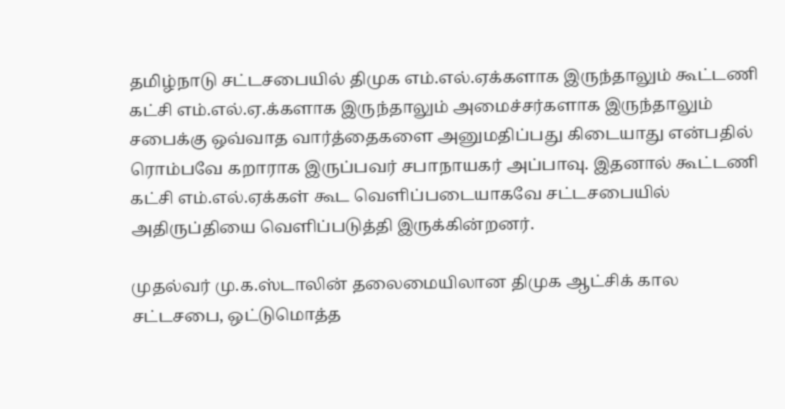தமிழ்நாடு சட்டசபையில் திமுக எம்.எல்.ஏக்களாக இருந்தாலும் கூட்டணி கட்சி எம்.எல்.ஏ.க்களாக இருந்தாலும் அமைச்சர்களாக இருந்தாலும் சபைக்கு ஒவ்வாத வார்த்தைகளை அனுமதிப்பது கிடையாது என்பதில் ரொம்பவே கறாராக இருப்பவர் சபாநாயகர் அப்பாவு. இதனால் கூட்டணி கட்சி எம்.எல்.ஏக்கள் கூட வெளிப்படையாகவே சட்டசபையில் அதிருப்தியை வெளிப்படுத்தி இருக்கின்றனர்.

முதல்வர் மு.க.ஸ்டாலின் தலைமையிலான திமுக ஆட்சிக் கால சட்டசபை, ஒட்டுமொத்த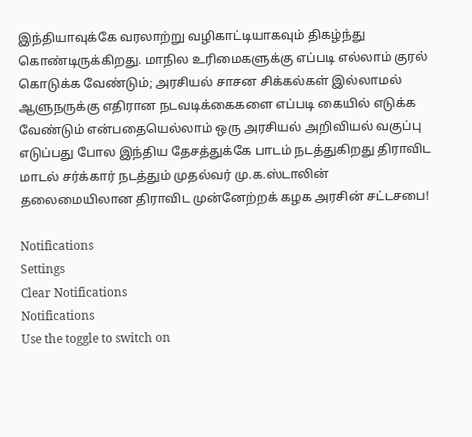இந்தியாவுக்கே வரலாற்று வழிகாட்டியாகவும் திகழ்ந்து கொண்டிருக்கிறது. மாநில உரிமைகளுக்கு எப்படி எல்லாம் குரல் கொடுக்க வேண்டும்; அரசியல் சாசன சிக்கல்கள் இல்லாமல் ஆளுநருக்கு எதிரான நடவடிக்கைகளை எப்படி கையில் எடுக்க வேண்டும் என்பதையெல்லாம் ஒரு அரசியல் அறிவியல் வகுப்பு எடுப்பது போல இந்திய தேசத்துக்கே பாடம் நடத்துகிறது திராவிட மாடல் சர்க்கார் நடத்தும் முதல்வர் மு.க.ஸ்டாலின் தலைமையிலான திராவிட முன்னேற்றக் கழக அரசின் சட்டசபை!

Notifications
Settings
Clear Notifications
Notifications
Use the toggle to switch on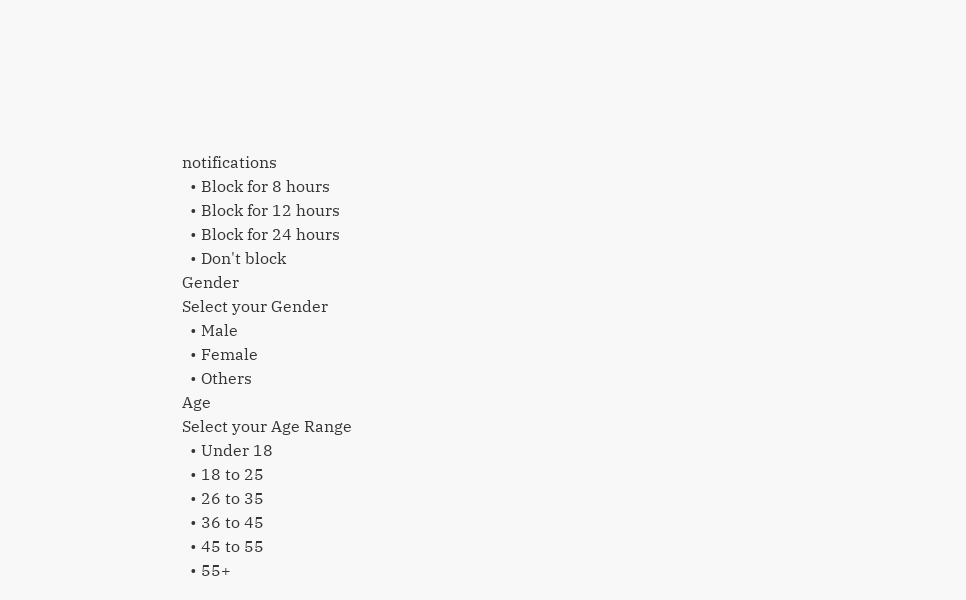notifications
  • Block for 8 hours
  • Block for 12 hours
  • Block for 24 hours
  • Don't block
Gender
Select your Gender
  • Male
  • Female
  • Others
Age
Select your Age Range
  • Under 18
  • 18 to 25
  • 26 to 35
  • 36 to 45
  • 45 to 55
  • 55+